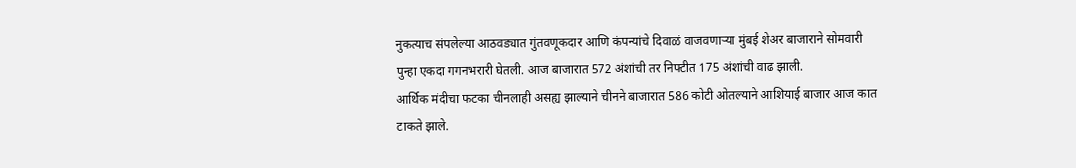नुकत्याच संपलेल्या आठवड्यात गुंतवणूकदार आणि कंपन्यांचे दिवाळं वाजवणाऱ्या मुंबई शेअर बाजाराने सोमवारी पुन्हा एकदा गगनभरारी घेतली. आज बाजारात 572 अंशांची तर निफ्टीत 175 अंशांची वाढ झाली.
आर्थिक मंदीचा फटका चीनलाही असह्य झाल्याने चीनने बाजारात 586 कोटी ओतल्याने आशियाई बाजार आज कात टाकते झाले.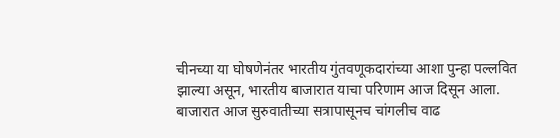चीनच्या या घोषणेनंतर भारतीय गुंतवणूकदारांच्या आशा पुन्हा पल्लवित झाल्या असून, भारतीय बाजारात याचा परिणाम आज दिसून आला.
बाजारात आज सुरुवातीच्या सत्रापासूनच चांगलीच वाढ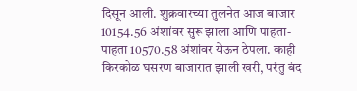दिसून आली. शुक्रवारच्या तुलनेत आज बाजार 10154.56 अंशांवर सुरू झाला आणि पाहता-पाहता 10570.58 अंशांवर येऊन ठेपला. काही किरकोळ घसरण बाजारात झाली खरी, परंतु बंद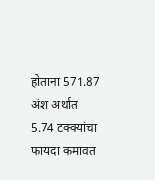होताना 571.87 अंश अर्थात 5.74 टक्क्यांचा फायदा कमावत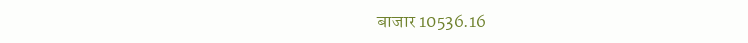बाजार 10536.16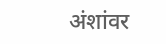अंशांवर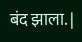बंद झाला. |